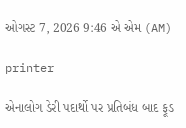ઓગસ્ટ 7, 2026 9:46 એ એમ (AM)

printer

એનાલોગ ડેરી પદાર્થો પર પ્રતિબંધ બાદ ફૂડ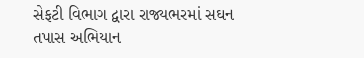સેફટી વિભાગ દ્વારા રાજ્યભરમાં સઘન તપાસ અભિયાન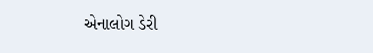એનાલોગ ડેરી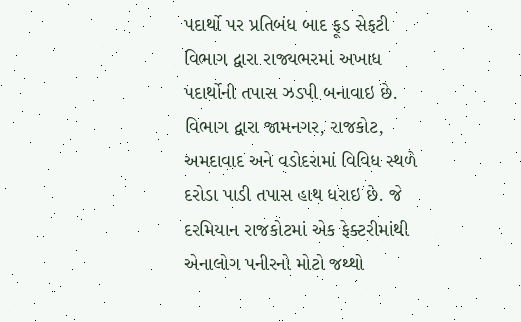પદાર્થો પર પ્રતિબંધ બાદ ફૂડ સેફટી વિભાગ દ્વારા રાજ્યભરમાં અખાધ પદાર્થોની તપાસ ઝડપી બનાવાઇ છે. વિભાગ દ્વારા જામનગર, રાજકોટ, અમદાવાદ અને વડોદરામાં વિવિધ સ્થળે દરોડા પાડી તપાસ હાથ ધરાઇ છે. જે દરમિયાન રાજકોટમાં એક ફેક્ટરીમાંથી એનાલોગ પનીરનો મોટો જથ્થો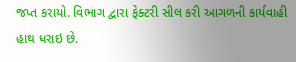જપ્ત કરાયો. વિભાગ દ્વારા ફેક્ટરી સીલ કરી આગળની કાર્યવાહી હાથ ધરાઇ છે.